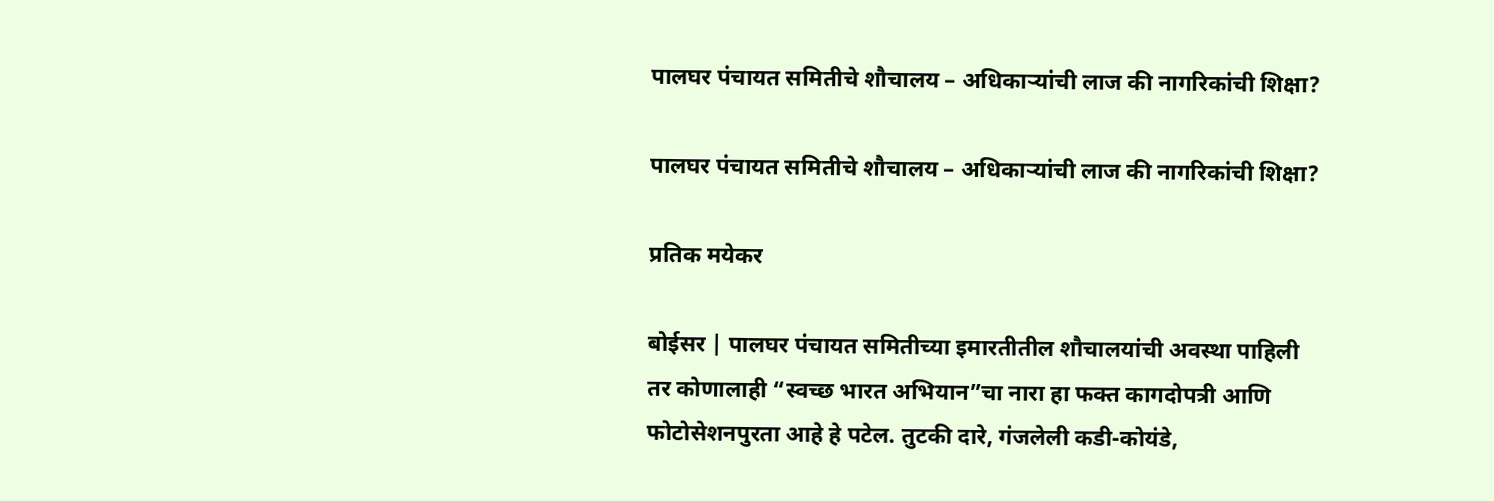पालघर पंचायत समितीचे शौचालय – अधिकाऱ्यांची लाज की नागरिकांची शिक्षा?

पालघर पंचायत समितीचे शौचालय – अधिकाऱ्यांची लाज की नागरिकांची शिक्षा?

प्रतिक मयेकर

बोईसर | पालघर पंचायत समितीच्या इमारतीतील शौचालयांची अवस्था पाहिली तर कोणालाही “स्वच्छ भारत अभियान”चा नारा हा फक्त कागदोपत्री आणि फोटोसेशनपुरता आहे हे पटेल. तुटकी दारे, गंजलेली कडी-कोयंडे,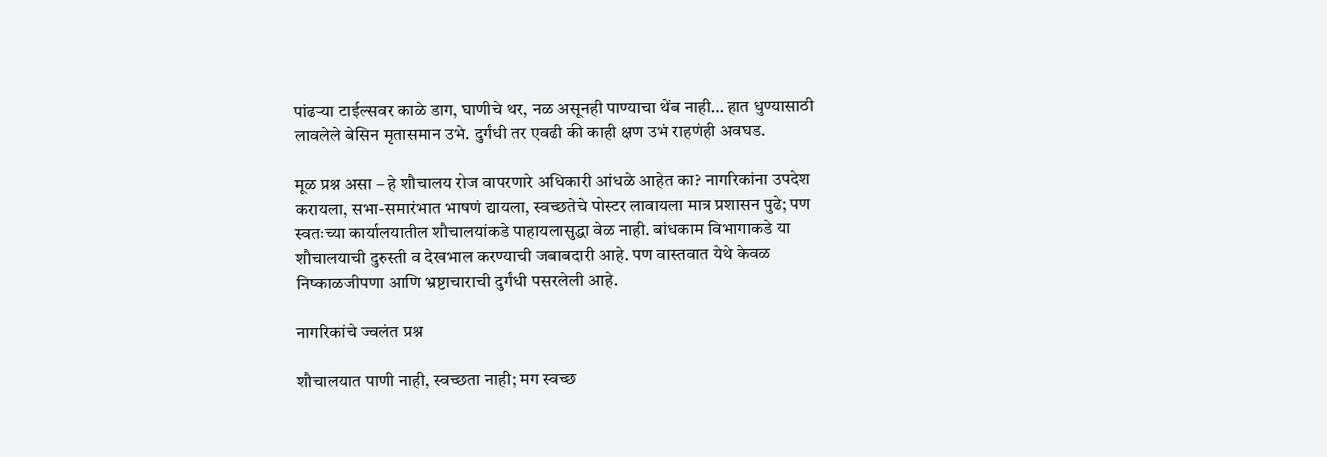पांढऱ्या टाईल्सवर काळे डाग, घाणीचे थर, नळ असूनही पाण्याचा थेंब नाही… हात धुण्यासाठी लावलेले बेसिन मृतासमान उभे. दुर्गंधी तर एवढी की काही क्षण उभं राहणंही अवघड.

मूळ प्रश्न असा – हे शौचालय रोज वापरणारे अधिकारी आंधळे आहेत का? नागरिकांना उपदेश करायला, सभा-समारंभात भाषणं द्यायला, स्वच्छतेचे पोस्टर लावायला मात्र प्रशासन पुढे; पण स्वतःच्या कार्यालयातील शौचालयांकडे पाहायलासुद्धा वेळ नाही. बांधकाम विभागाकडे या शौचालयाची दुरुस्ती व देखभाल करण्याची जबाबदारी आहे. पण वास्तवात येथे केवळ निष्काळजीपणा आणि भ्रष्टाचाराची दुर्गंधी पसरलेली आहे.

नागरिकांचे ज्वलंत प्रश्न

शौचालयात पाणी नाही, स्वच्छता नाही; मग स्वच्छ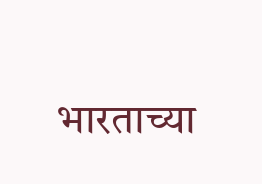भारताच्या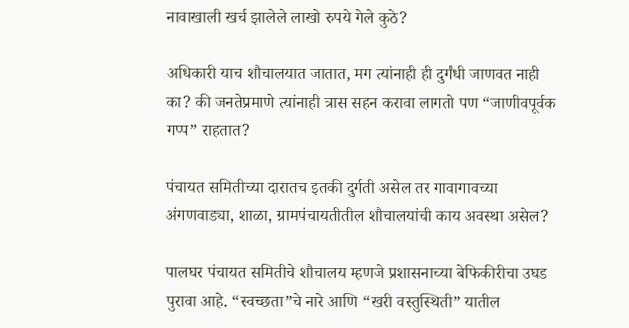नावाखाली खर्च झालेले लाखो रुपये गेले कुठे?

अधिकारी याच शौचालयात जातात, मग त्यांनाही ही दुर्गंधी जाणवत नाही का? की जनतेप्रमाणे त्यांनाही त्रास सहन करावा लागतो पण “जाणीवपूर्वक गप्प” राहतात?

पंचायत समितीच्या दारातच इतकी दुर्गती असेल तर गावागावच्या अंगणवाड्या, शाळा, ग्रामपंचायतीतील शौचालयांची काय अवस्था असेल?

पालघर पंचायत समितीचे शौचालय म्हणजे प्रशासनाच्या बेफिकीरीचा उघड पुरावा आहे. “स्वच्छता”चे नारे आणि “खरी वस्तुस्थिती” यातील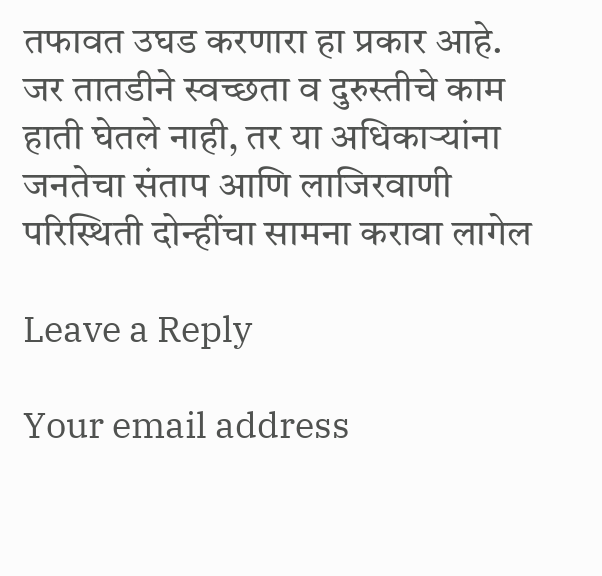तफावत उघड करणारा हा प्रकार आहे.
जर तातडीने स्वच्छता व दुरुस्तीचे काम हाती घेतले नाही, तर या अधिकाऱ्यांना जनतेचा संताप आणि लाजिरवाणी परिस्थिती दोन्हींचा सामना करावा लागेल

Leave a Reply

Your email address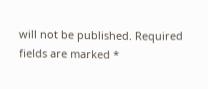will not be published. Required fields are marked *